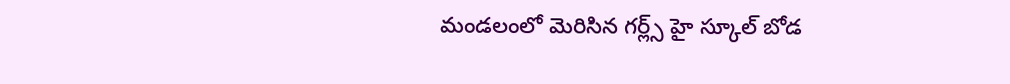మండలంలో మెరిసిన గర్ల్స్ హై స్కూల్ బోడ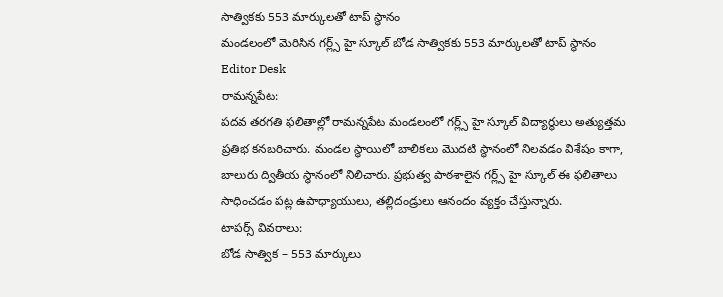సాత్వికకు 553 మార్కులతో టాప్ స్థానం
మండలంలో మెరిసిన గర్ల్స్ హై స్కూల్ బోడ సాత్వికకు 553 మార్కులతో టాప్ స్థానం
Editor Desk
రామన్నపేట:
పదవ తరగతి ఫలితాల్లో రామన్నపేట మండలంలో గర్ల్స్ హై స్కూల్ విద్యార్థులు అత్యుత్తమ ప్రతిభ కనబరిచారు. మండల స్థాయిలో బాలికలు మొదటి స్థానంలో నిలవడం విశేషం కాగా, బాలురు ద్వితీయ స్థానంలో నిలిచారు. ప్రభుత్వ పాఠశాలైన గర్ల్స్ హై స్కూల్ ఈ ఫలితాలు సాధించడం పట్ల ఉపాధ్యాయులు, తల్లిదండ్రులు ఆనందం వ్యక్తం చేస్తున్నారు.
టాపర్స్ వివరాలు:
బోడ సాత్విక – 553 మార్కులు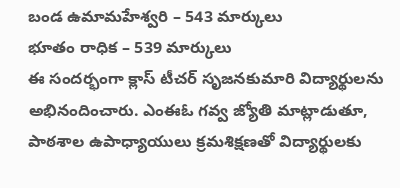బండ ఉమామహేశ్వరి – 543 మార్కులు
భూతం రాధిక – 539 మార్కులు
ఈ సందర్భంగా క్లాస్ టీచర్ సృజనకుమారి విద్యార్థులను అభినందించారు. ఎంఈఓ గవ్వ జ్యోతి మాట్లాడుతూ, పాఠశాల ఉపాధ్యాయులు క్రమశిక్షణతో విద్యార్థులకు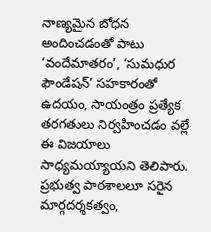నాణ్యమైన బోధన అందించడంతో పాటు ‘వందేమాతరం’, ‘సుమధుర ఫౌండేషన్’ సహకారంతో ఉదయం, సాయంత్రం ప్రత్యేక తరగతులు నిర్వహించడం వల్లే ఈ విజయాలు సాధ్యమయ్యాయని తెలిపారు.
ప్రభుత్వ పాఠశాలలూ సరైన మార్గదర్శకత్వం,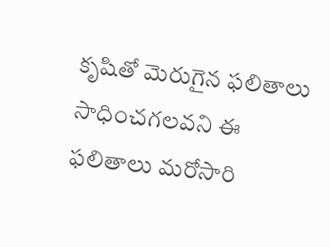కృషితో మెరుగైన ఫలితాలు సాధించగలవని ఈ ఫలితాలు మరోసారి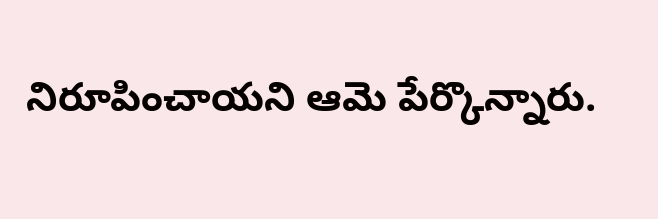నిరూపించాయని ఆమె పేర్కొన్నారు.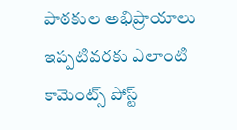పాఠకుల అభిప్రాయాలు
ఇప్పటివరకు ఎలాంటి కామెంట్స్ పోస్ట్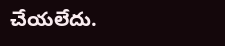చేయలేదు.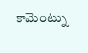కామెంట్ను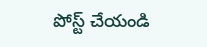పోస్ట్ చేయండి